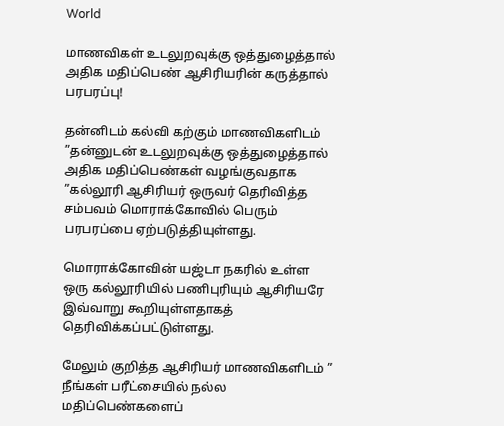World

மாணவிகள் உடலுறவுக்கு ஒத்துழைத்தால் அதிக மதிப்பெண் ஆசிரியரின் கருத்தால் பரபரப்பு!

தன்னிடம் கல்வி கற்கும் மாணவிகளிடம் ”தன்னுடன் உடலுறவுக்கு ஒத்துழைத்தால் அதிக மதிப்பெண்கள் வழங்குவதாக ”கல்லூரி ஆசிரியர் ஒருவர் தெரிவித்த சம்பவம் மொராக்கோவில் பெரும் பரபரப்பை ஏற்படுத்தியுள்ளது.

மொராக்கோவின் யஜ்டா நகரில் உள்ள ஒரு கல்லூரியில் பணிபுரியும் ஆசிரியரே இவ்வாறு கூறியுள்ளதாகத் தெரிவிக்கப்பட்டுள்ளது.

மேலும் குறித்த ஆசிரியர் மாணவிகளிடம் ” நீங்கள் பரீட்சையில் நல்ல மதிப்பெண்களைப்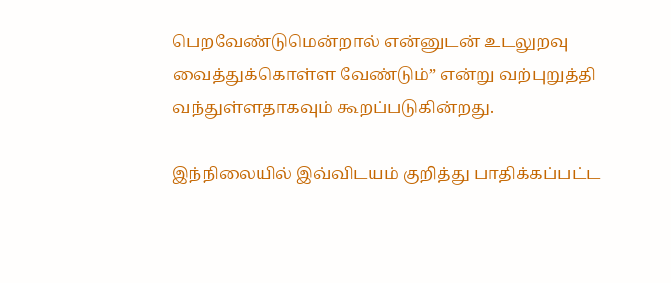பெறவேண்டுமென்றால் என்னுடன் உடலுறவு வைத்துக்கொள்ள வேண்டும்” என்று வற்புறுத்தி வந்துள்ளதாகவும் கூறப்படுகின்றது.

இந்நிலையில் இவ்விடயம் குறித்து பாதிக்கப்பட்ட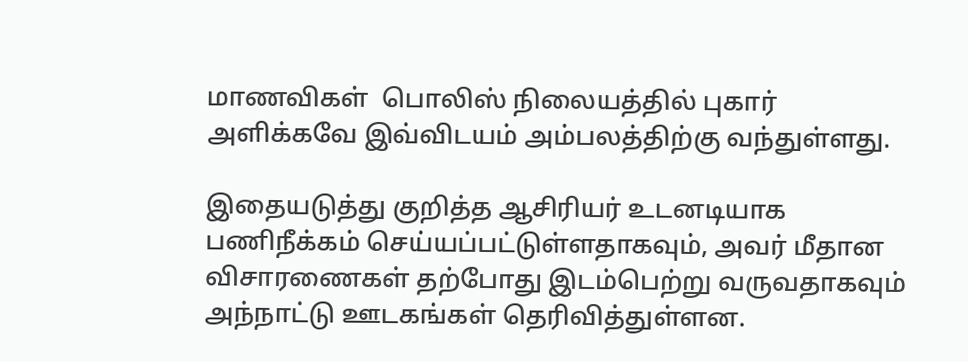மாணவிகள்  பொலிஸ் நிலையத்தில் புகார் அளிக்கவே இவ்விடயம் அம்பலத்திற்கு வந்துள்ளது.

இதையடுத்து குறித்த ஆசிரியர் உடனடியாக பணிநீக்கம் செய்யப்பட்டுள்ளதாகவும், அவர் மீதான விசாரணைகள் தற்போது இடம்பெற்று வருவதாகவும் அந்நாட்டு ஊடகங்கள் தெரிவித்துள்ளன.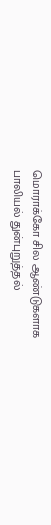மொராக்கோ சில ஆண்டுகளாக பாலியல் துன்புறுத்தல்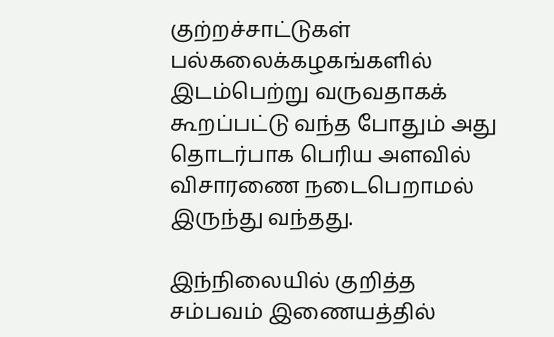குற்றச்சாட்டுகள் பல்கலைக்கழகங்களில் இடம்பெற்று வருவதாகக் கூறப்பட்டு வந்த போதும் அது தொடர்பாக பெரிய அளவில் விசாரணை நடைபெறாமல் இருந்து வந்தது.

இந்நிலையில் குறித்த சம்பவம் இணையத்தில்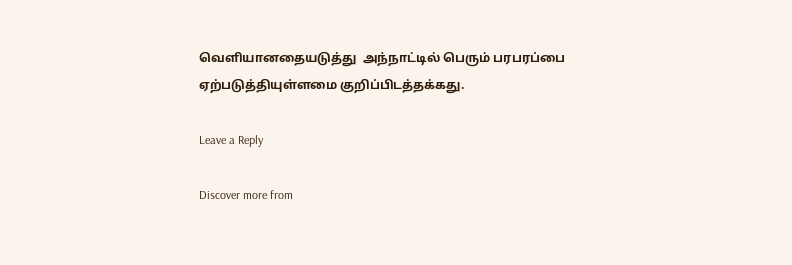வெளியானதையடுத்து  அந்நாட்டில் பெரும் பரபரப்பை ஏற்படுத்தியுள்ளமை குறிப்பிடத்தக்கது.

Leave a Reply

Discover more from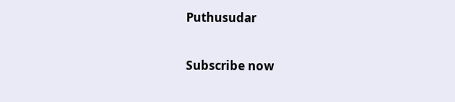Puthusudar

Subscribe now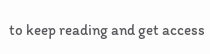to keep reading and get access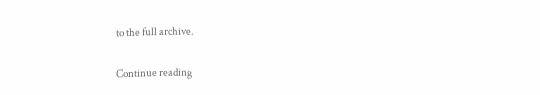to the full archive.

Continue reading